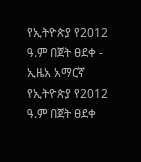የኢትዮጵያ የ2012 ዓ.ም በጀት ፀደቀ - ኢዜአ አማርኛ
የኢትዮጵያ የ2012 ዓ.ም በጀት ፀደቀ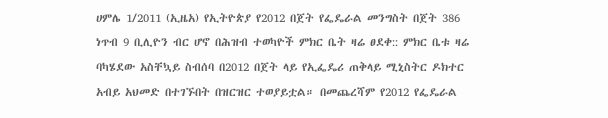ሀምሌ 1/2011 (ኢዜአ) የኢትዮጵያ የ2012 በጀት የፌዴራል መንግስት በጀት 386 ነጥብ 9 ቢሊዮን ብር ሆኖ በሕዝብ ተወካዮች ምክር ቤት ዛሬ ፀደቀ:: ምክር ቤቱ ዛሬ ባካሄደው አስቸኳይ ስብሰባ በ2012 በጀት ላይ የኢፌዴሪ ጠቅላይ ሚኒስትር ዶክተር አብይ አህመድ በተገኙበት በዝርዝር ተወያይቷል። በመጨረሻም የ2012 የፌዴራል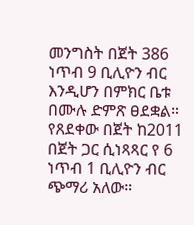መንግስት በጀት 386 ነጥብ 9 ቢሊዮን ብር እንዲሆን በምክር ቤቱ በሙሉ ድምጽ ፀደቋል። የጸደቀው በጀት ከ2011 በጀት ጋር ሲነጻጻር የ 6 ነጥብ 1 ቢሊዮን ብር ጭማሪ አለው።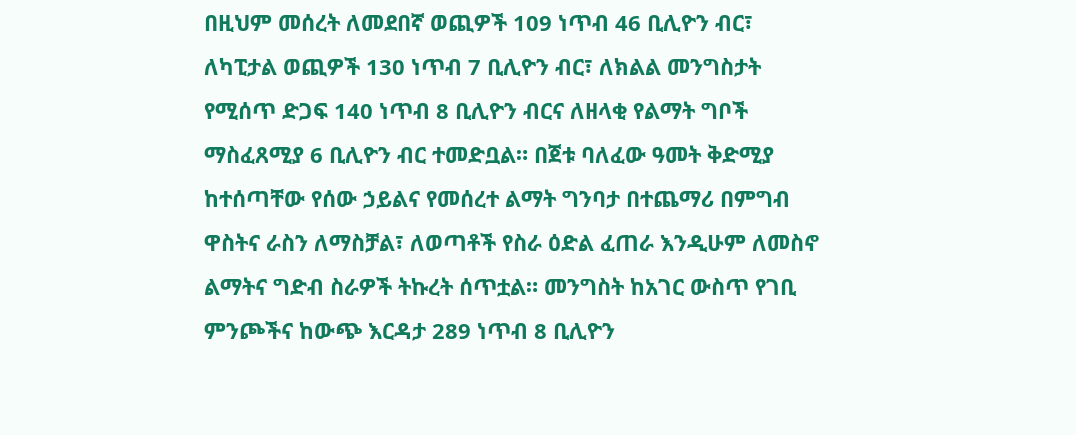በዚህም መሰረት ለመደበኛ ወጪዎች 109 ነጥብ 46 ቢሊዮን ብር፣ ለካፒታል ወጪዎች 130 ነጥብ 7 ቢሊዮን ብር፣ ለክልል መንግስታት የሚሰጥ ድጋፍ 140 ነጥብ 8 ቢሊዮን ብርና ለዘላቂ የልማት ግቦች ማስፈጸሚያ 6 ቢሊዮን ብር ተመድቧል። በጀቱ ባለፈው ዓመት ቅድሚያ ከተሰጣቸው የሰው ኃይልና የመሰረተ ልማት ግንባታ በተጨማሪ በምግብ ዋስትና ራስን ለማስቻል፣ ለወጣቶች የስራ ዕድል ፈጠራ እንዲሁም ለመስኖ ልማትና ግድብ ስራዎች ትኩረት ሰጥቷል። መንግስት ከአገር ውስጥ የገቢ ምንጮችና ከውጭ እርዳታ 289 ነጥብ 8 ቢሊዮን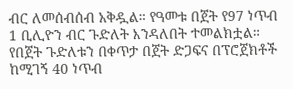ብር ለመሰብሰብ አቅዷል። የዓመቱ በጀት የ97 ነጥብ 1 ቢሊዮን ብር ጉድለት እንዳለበት ተመልክቷል። የበጀት ጉድለቱን በቀጥታ በጀት ድጋፍና በፕሮጀክቶች ከሚገኝ 40 ነጥብ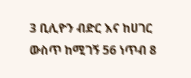3 ቢሊዮን ብድር እና ከሀገር ውስጥ ከሚገኝ 56 ነጥብ 8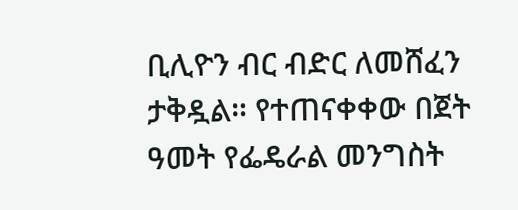ቢሊዮን ብር ብድር ለመሸፈን ታቅዷል። የተጠናቀቀው በጀት ዓመት የፌዴራል መንግስት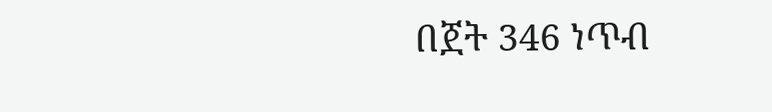በጀት 346 ነጥብ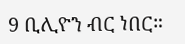9 ቢሊዮን ብር ነበር።